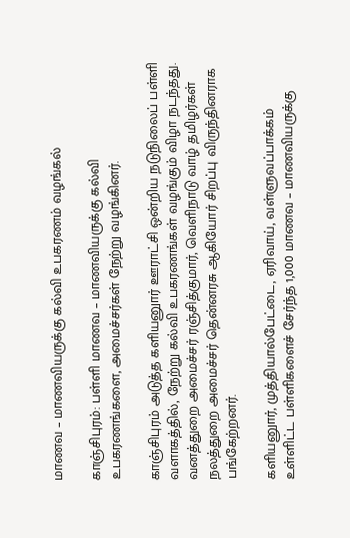மாணவ – மாணவியருக்கு கல்வி உபகரணம் வழங்கல்

காஞ்சிபுரம்: பள்ளி மாணவ – மாணவியருக்கு கல்வி உபகரணங்களை, அமைச்சர்கள் நேற்று வழங்கினர்.

காஞ்சிபுரம் அடுத்த களியனுார் ஊராட்சி ஒன்றிய நடுநிலைப் பள்ளி வளாகத்தில், நேற்று கல்வி உபகரணங்கள் வழங்கும் விழா நடந்தது. வனத்துறை அமைச்சர் ரஞ்சித்குமார், வெளிநாடு வாழ் தமிழர்கள் நலத்துறை அமைச்சர் தென்னரசு ஆகியோர் சிறப்பு விருந்தினராக பங்கேற்றனர்.

களியனுார், முத்தியால்பேட்டை, ஏரிவாய், வள்ளுவப்பாக்கம் உள்ளிட்ட பள்ளிகளைச் சேர்ந்த 1,000 மாணவ – மாணவியருக்கு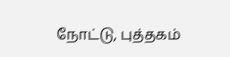நோட்டு, புத்தகம்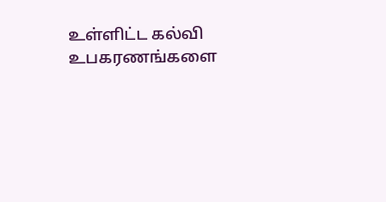உள்ளிட்ட கல்வி உபகரணங்களை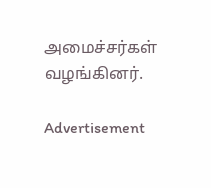அமைச்சர்கள் வழங்கினர்.

Advertisement